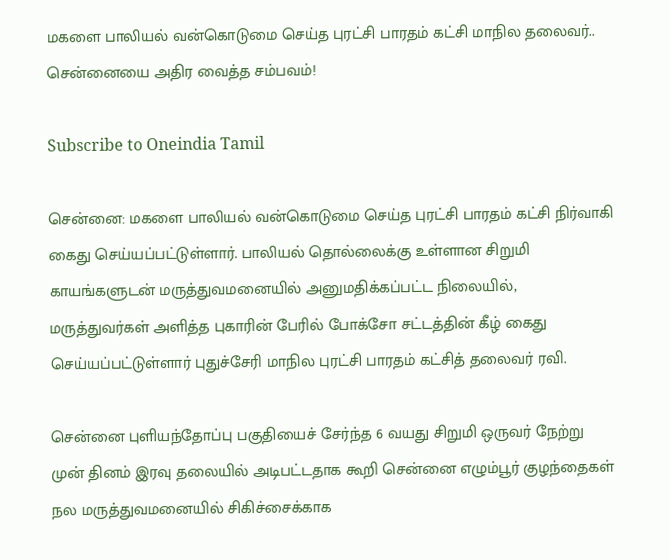மகளை பாலியல் வன்கொடுமை செய்த புரட்சி பாரதம் கட்சி மாநில தலைவர்.. சென்னையை அதிர வைத்த சம்பவம்!

Subscribe to Oneindia Tamil

சென்னை: மகளை பாலியல் வன்கொடுமை செய்த புரட்சி பாரதம் கட்சி நிர்வாகி கைது செய்யப்பட்டுள்ளார். பாலியல் தொல்லைக்கு உள்ளான சிறுமி காயங்களுடன் மருத்துவமனையில் அனுமதிக்கப்பட்ட நிலையில், மருத்துவர்கள் அளித்த புகாரின் பேரில் போக்சோ சட்டத்தின் கீழ் கைது செய்யப்பட்டுள்ளார் புதுச்சேரி மாநில புரட்சி பாரதம் கட்சித் தலைவர் ரவி.

சென்னை புளியந்தோப்பு பகுதியைச் சேர்ந்த 6 வயது சிறுமி ஒருவர் நேற்று முன் தினம் இரவு தலையில் அடிபட்டதாக கூறி சென்னை எழும்பூர் குழந்தைகள் நல மருத்துவமனையில் சிகிச்சைக்காக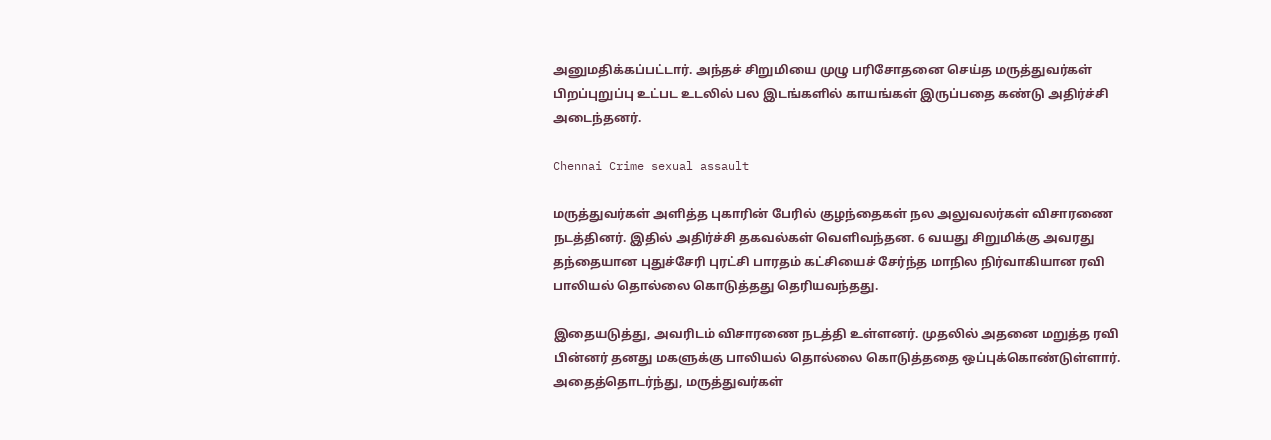அனுமதிக்கப்பட்டார். அந்தச் சிறுமியை முழு பரிசோதனை செய்த மருத்துவர்கள் பிறப்புறுப்பு உட்பட உடலில் பல இடங்களில் காயங்கள் இருப்பதை கண்டு அதிர்ச்சி அடைந்தனர்.

Chennai Crime sexual assault

மருத்துவர்கள் அளித்த புகாரின் பேரில் குழந்தைகள் நல அலுவலர்கள் விசாரணை நடத்தினர். இதில் அதிர்ச்சி தகவல்கள் வெளிவந்தன. 6 வயது சிறுமிக்கு அவரது தந்தையான புதுச்சேரி புரட்சி பாரதம் கட்சியைச் சேர்ந்த மாநில நிர்வாகியான ரவி பாலியல் தொல்லை கொடுத்தது தெரியவந்தது.

இதையடுத்து, அவரிடம் விசாரணை நடத்தி உள்ளனர். முதலில் அதனை மறுத்த ரவி பின்னர் தனது மகளுக்கு பாலியல் தொல்லை கொடுத்ததை ஒப்புக்கொண்டுள்ளார். அதைத்தொடர்ந்து, மருத்துவர்கள்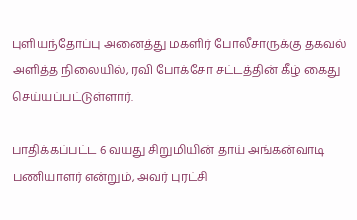புளியந்தோப்பு அனைத்து மகளிர் போலீசாருக்கு தகவல் அளித்த நிலையில், ரவி போக்சோ சட்டத்தின் கீழ் கைது செய்யப்பட்டுள்ளார்.

பாதிக்கப்பட்ட 6 வயது சிறுமியின் தாய் அங்கன்வாடி பணியாளர் என்றும், அவர் புரட்சி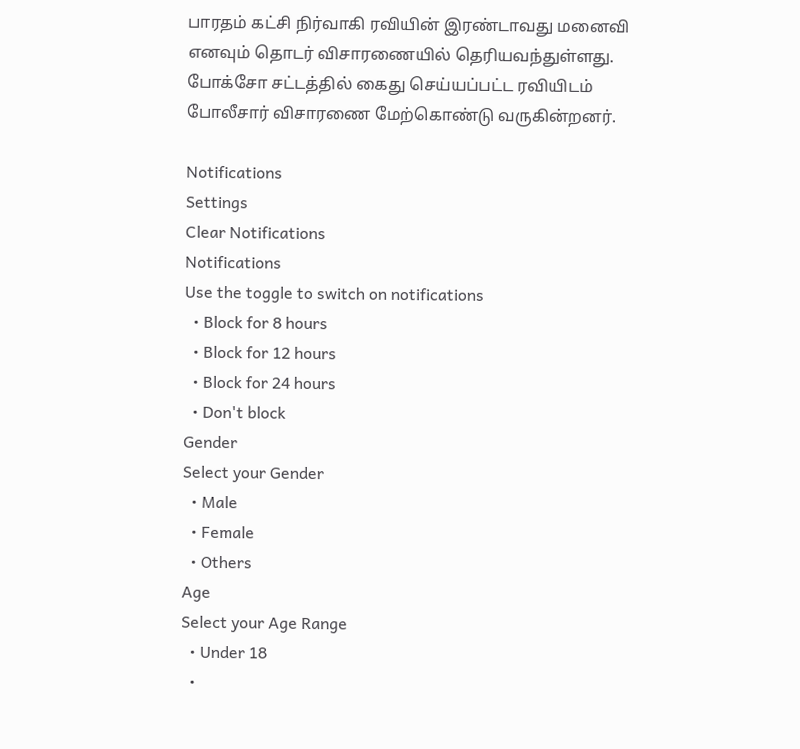பாரதம் கட்சி நிர்வாகி ரவியின் இரண்டாவது மனைவி எனவும் தொடர் விசாரணையில் தெரியவந்துள்ளது. போக்சோ சட்டத்தில் கைது செய்யப்பட்ட ரவியிடம் போலீசார் விசாரணை மேற்கொண்டு வருகின்றனர்.

Notifications
Settings
Clear Notifications
Notifications
Use the toggle to switch on notifications
  • Block for 8 hours
  • Block for 12 hours
  • Block for 24 hours
  • Don't block
Gender
Select your Gender
  • Male
  • Female
  • Others
Age
Select your Age Range
  • Under 18
  •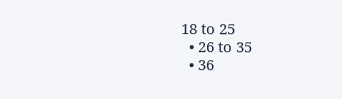18 to 25
  • 26 to 35
  • 36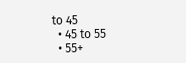to 45
  • 45 to 55
  • 55+